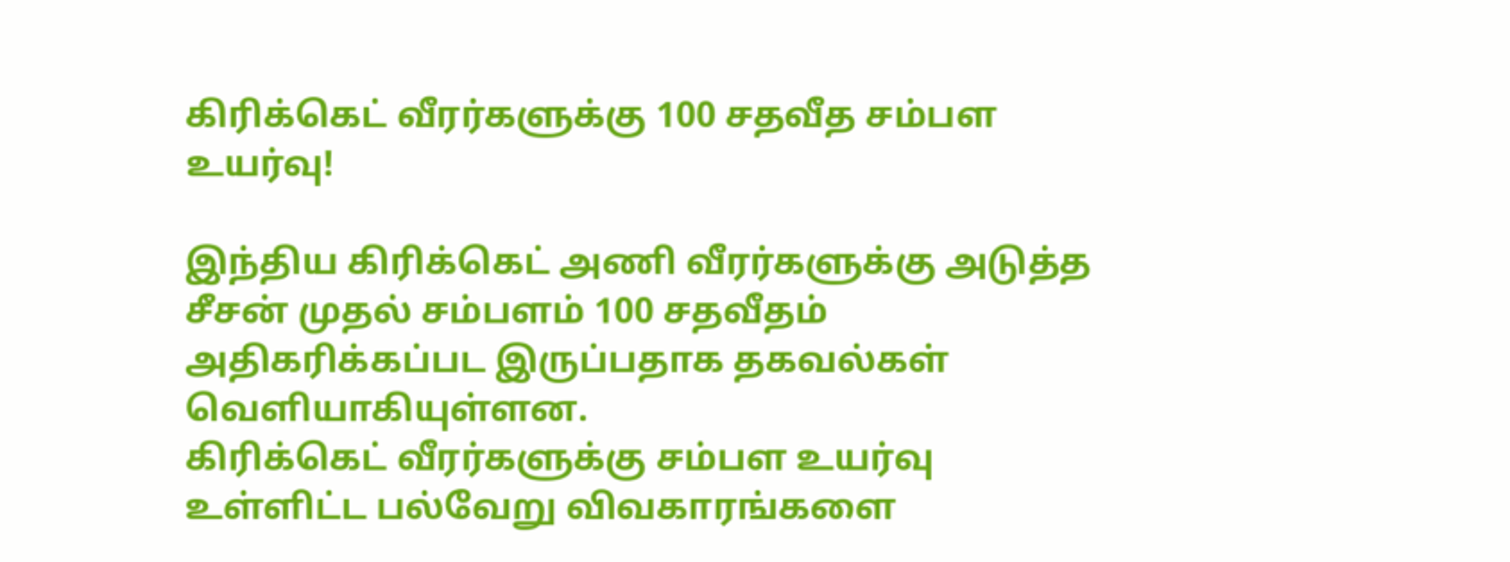கிரிக்கெட் வீரர்களுக்கு 100 சதவீத சம்பள உயர்வு!

இந்திய கிரிக்கெட் அணி வீரர்களுக்கு அடுத்த சீசன் முதல் சம்பளம் 100 சதவீதம் அதிகரிக்கப்பட இருப்பதாக தகவல்கள் வெளியாகியுள்ளன.
கிரிக்கெட் வீரர்களுக்கு சம்பள உயர்வு உள்ளிட்ட பல்வேறு விவகாரங்களை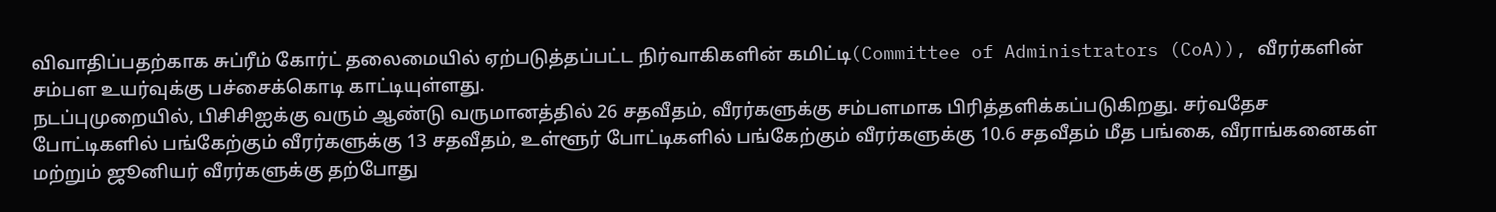விவாதிப்பதற்காக சுப்ரீம் கோர்ட் தலைமையில் ஏற்படுத்தப்பட்ட நிர்வாகிகளின் கமிட்டி(Committee of Administrators (CoA)), வீரர்களின் சம்பள உயர்வுக்கு பச்சைக்கொடி காட்டியுள்ளது.
நடப்புமுறையில், பிசிசிஐக்கு வரும் ஆண்டு வருமானத்தில் 26 சதவீதம், வீரர்களுக்கு சம்பளமாக பிரித்தளிக்கப்படுகிறது. சர்வதேச போட்டிகளில் பங்கேற்கும் வீரர்களுக்கு 13 சதவீதம், உள்ளூர் போட்டிகளில் பங்கேற்கும் வீரர்களுக்கு 10.6 சதவீதம் மீத பங்கை, வீராங்கனைகள் மற்றும் ஜூனியர் வீரர்களுக்கு தற்போது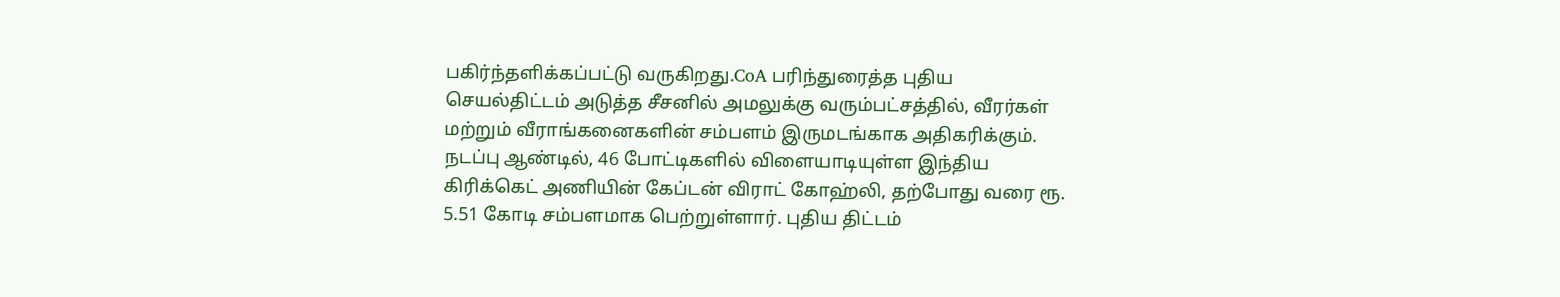பகிர்ந்தளிக்கப்பட்டு வருகிறது.CoA பரிந்துரைத்த புதிய செயல்திட்டம் அடுத்த சீசனில் அமலுக்கு வரும்பட்சத்தில், வீரர்கள் மற்றும் வீராங்கனைகளின் சம்பளம் இருமடங்காக அதிகரிக்கும்.
நடப்பு ஆண்டில், 46 போட்டிகளில் விளையாடியுள்ள இந்திய கிரிக்கெட் அணியின் கேப்டன் விராட் கோஹ்லி, தற்போது வரை ரூ. 5.51 கோடி சம்பளமாக பெற்றுள்ளார். புதிய திட்டம்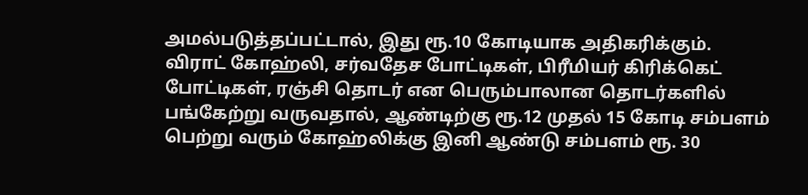அமல்படுத்தப்பட்டால், இது ரூ.10 கோடியாக அதிகரிக்கும்.
விராட் கோஹ்லி, சர்வதேச போட்டிகள், பிரீமியர் கிரிக்கெட் போட்டிகள், ரஞ்சி தொடர் என பெரும்பாலான தொடர்களில் பங்கேற்று வருவதால், ஆண்டிற்கு ரூ.12 முதல் 15 கோடி சம்பளம் பெற்று வரும் கோஹ்லிக்கு இனி ஆண்டு சம்பளம் ரூ. 30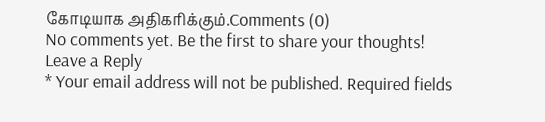கோடியாக அதிகரிக்கும்.Comments (0)
No comments yet. Be the first to share your thoughts!
Leave a Reply
* Your email address will not be published. Required fields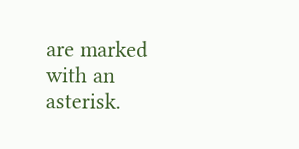are marked with an asterisk.